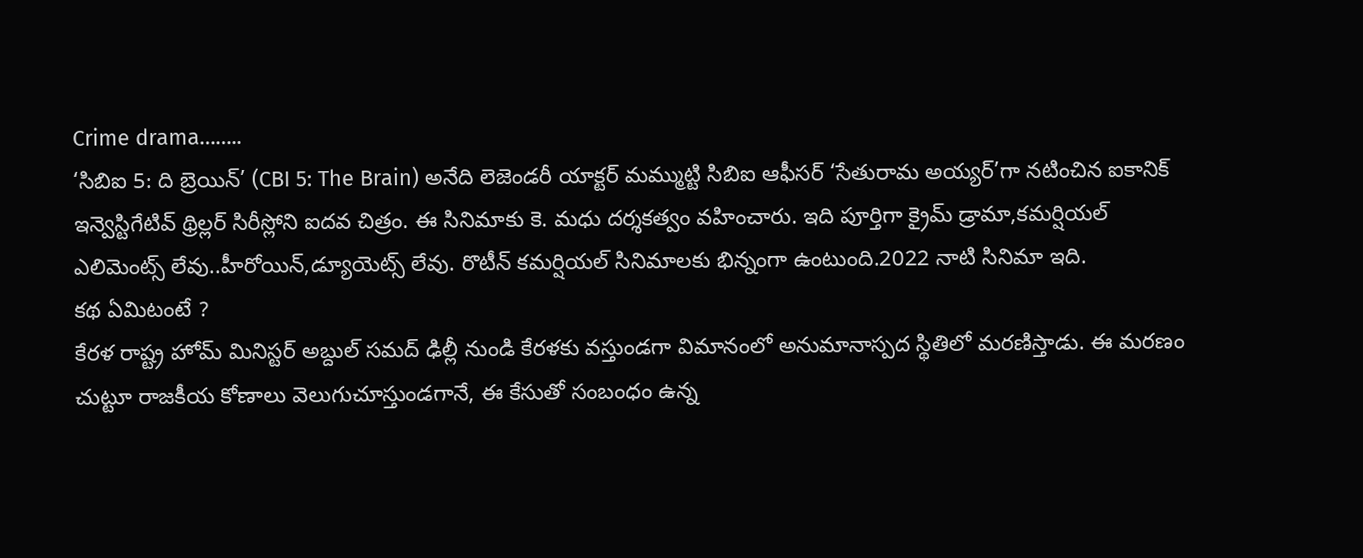Crime drama……..
‘సిబిఐ 5: ది బ్రెయిన్’ (CBI 5: The Brain) అనేది లెజెండరీ యాక్టర్ మమ్ముట్టి సిబిఐ ఆఫీసర్ ‘సేతురామ అయ్యర్’గా నటించిన ఐకానిక్ ఇన్వెస్టిగేటివ్ థ్రిల్లర్ సిరీస్లోని ఐదవ చిత్రం. ఈ సినిమాకు కె. మధు దర్శకత్వం వహించారు. ఇది పూర్తిగా క్రైమ్ డ్రామా,కమర్షియల్ ఎలిమెంట్స్ లేవు..హీరోయిన్,డ్యూయెట్స్ లేవు. రొటీన్ కమర్షియల్ సినిమాలకు భిన్నంగా ఉంటుంది.2022 నాటి సినిమా ఇది.
కథ ఏమిటంటే ?
కేరళ రాష్ట్ర హోమ్ మినిస్టర్ అబ్దుల్ సమద్ ఢిల్లీ నుండి కేరళకు వస్తుండగా విమానంలో అనుమానాస్పద స్థితిలో మరణిస్తాడు. ఈ మరణం చుట్టూ రాజకీయ కోణాలు వెలుగుచూస్తుండగానే, ఈ కేసుతో సంబంధం ఉన్న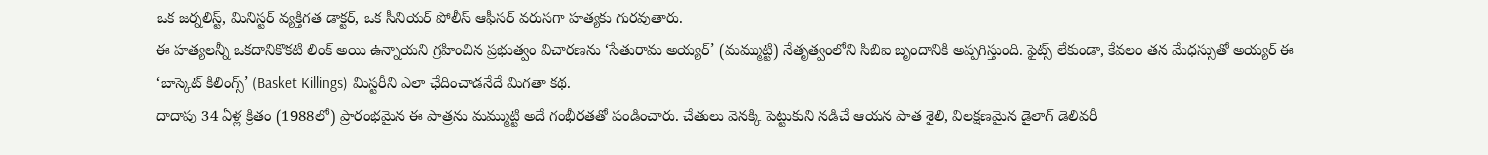ఒక జర్నలిస్ట్, మినిస్టర్ వ్యక్తిగత డాక్టర్, ఒక సీనియర్ పోలీస్ ఆఫీసర్ వరుసగా హత్యకు గురవుతారు.
ఈ హత్యలన్నీ ఒకదానికొకటి లింక్ అయి ఉన్నాయని గ్రహించిన ప్రభుత్వం విచారణను ‘సేతురామ అయ్యర్’ (మమ్ముట్టి) నేతృత్వంలోని సిబిఐ బృందానికి అప్పగిస్తుంది. ఫైట్స్ లేకుండా, కేవలం తన మేధస్సుతో అయ్యర్ ఈ ‘బాస్కెట్ కిలింగ్స్’ (Basket Killings) మిస్టరీని ఎలా ఛేదించాడనేదే మిగతా కథ.
దాదాపు 34 ఏళ్ల క్రితం (1988లో) ప్రారంభమైన ఈ పాత్రను మమ్ముట్టి అదే గంభీరతతో పండించారు. చేతులు వెనక్కి పెట్టుకుని నడిచే ఆయన పాత శైలి, విలక్షణమైన డైలాగ్ డెలివరీ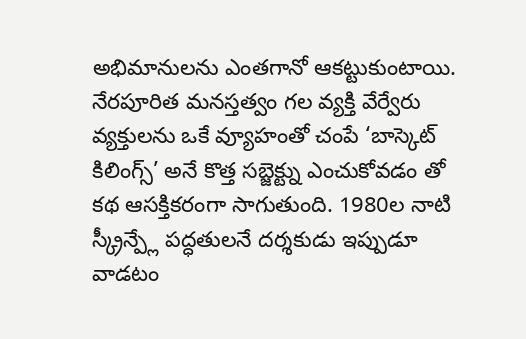అభిమానులను ఎంతగానో ఆకట్టుకుంటాయి.
నేరపూరిత మనస్తత్వం గల వ్యక్తి వేర్వేరు వ్యక్తులను ఒకే వ్యూహంతో చంపే ‘బాస్కెట్ కిలింగ్స్’ అనే కొత్త సబ్జెక్ట్ను ఎంచుకోవడం తో కథ ఆసక్తికరంగా సాగుతుంది. 1980ల నాటి స్క్రీన్ప్లే పద్ధతులనే దర్శకుడు ఇప్పుడూ వాడటం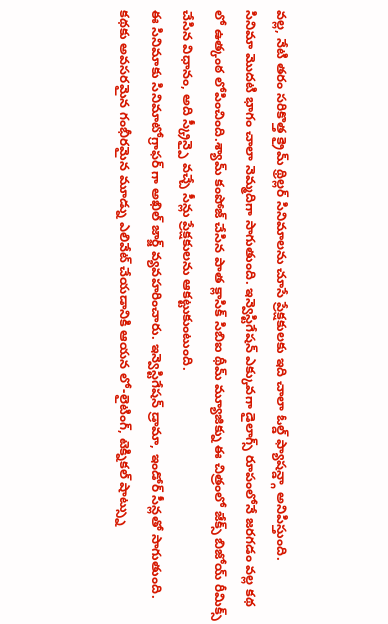వల్ల, నేటి తరం సరికొత్త క్రైమ్ థ్రిల్లర్ సినిమాలను చూసే ప్రేక్షకులకు ఇది చాలా ఓల్డ్ ఫ్యాషన్డ్గా అనిపిస్తుంది.
సినిమా మొదటి భాగం చాలా నెమ్మదిగా సాగుతుంది. ఇన్వెస్టిగేషన్ ఎక్కువగా డైలాగ్స్ రూపంలోనే జరగడం వల్ల కథ లో ఉత్కంఠ లోపించింది.శ్యామ్ కంపోజ్ చేసిన పాత క్లాసిక్ సిబిఐ థీమ్ మ్యూజిక్ను ఈ చిత్రంలో జేక్స్ బిజోయ్ రీమిక్స్ చేసిన విధానం, అది స్క్రీన్పై వచ్చే సీన్లు ప్రేక్షకులను ఆకట్టుకుంటుంది.
ఈ సినిమాకు సినిమాటోగ్రాఫర్ గా అఖిల్ జార్జ్ వ్యవహరించారు. ఇన్వెస్టిగేషన్ డ్రామా, ఇండోర్ సీన్లతో సాగుతుంది. కథకు అవసరమైన గంభీరమైన మూడ్ను ఎలివేట్ చేయడానికి ఆయన లో-లైటింగ్, టెక్నికల్ షాట్స్ను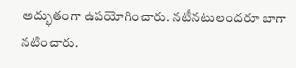అద్భుతంగా ఉపయోగించారు. నటీనటులందరూ బాగా నటించారు.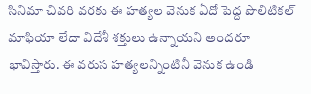సినిమా చివరి వరకు ఈ హత్యల వెనుక ఏదో పెద్ద పొలిటికల్ మాఫియా లేదా విదేశీ శక్తులు ఉన్నాయని అందరూ భావిస్తారు. ఈ వరుస హత్యలన్నింటినీ వెనుక ఉండి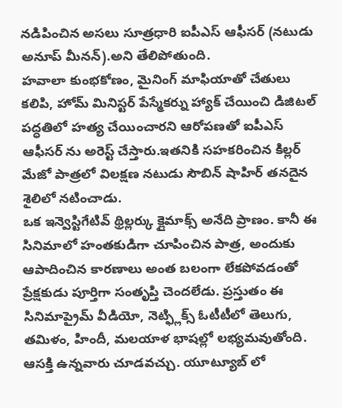నడిపించిన అసలు సూత్రధారి ఐపీఎస్ ఆఫీసర్ (నటుడు అనూప్ మీనన్).అని తేలిపోతుంది.
హవాలా కుంభకోణం, మైనింగ్ మాఫియాతో చేతులు కలిపి, హోమ్ మినిస్టర్ పేస్మేకర్ను హ్యాక్ చేయించి డిజిటల్ పద్ధతిలో హత్య చేయించారని ఆరోపణతో ఐపీఎస్ ఆఫీసర్ ను అరెస్ట్ చేస్తారు.ఇతనికి సహకరించిన కిల్లర్ మేజో పాత్రలో విలక్షణ నటుడు సౌబిన్ షాహిర్ తనదైన శైలిలో నటించాడు.
ఒక ఇన్వెస్టిగేటివ్ థ్రిల్లర్కు క్లైమాక్స్ అనేది ప్రాణం. కానీ ఈ సినిమాలో హంతకుడిగా చూపించిన పాత్ర, అందుకు ఆపాదించిన కారణాలు అంత బలంగా లేకపోవడంతో ప్రేక్షకుడు పూర్తిగా సంతృప్తి చెందలేడు. ప్రస్తుతం ఈ సినిమాప్రైమ్ వీడియో, నెట్ఫ్లిక్స్ ఓటీటీలో తెలుగు, తమిళం, హిందీ, మలయాళ భాషల్లో లభ్యమవుతోంది. ఆసక్తి ఉన్నవారు చూడవచ్చు. యూట్యూబ్ లో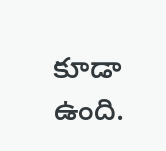కూడా ఉంది.